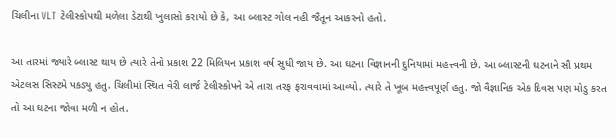ચિલીના VLT ટેલીસ્કોપથી મળેલા ડેટાથી ખુલાસો કરાયો છે કે, આ બ્લાસ્ટ ગોલ નહી જૈતૂન આકરનો હતો.

આ તારમાં જ્યારે બ્લાસ્ટ થાય છે ત્યારે તેનો પ્રકાશ 22 મિલિયન પ્રકાશ વર્ષ સુધી જાય છે. આ ઘટના વિજ્ઞાનની દુનિયામાં મહત્ત્વની છે. આ બ્લાસ્ટની ઘટનાને સૌ પ્રથમ એટલસ સિસ્ટમે પકડ્યુ હતુ. ચિલીમાં સ્થિત વેરી લાર્જ ટેલીસ્કોપને એ તારા તરફ ફરાવવામાં આવ્યો. ત્યારે તે ખૂબ મહત્ત્વપૂર્ણ હતુ. જો વૈજ્ઞાનિક એક દિવસ પણ મોડુ કરત તો આ ઘટના જોવા મળી ન હોત.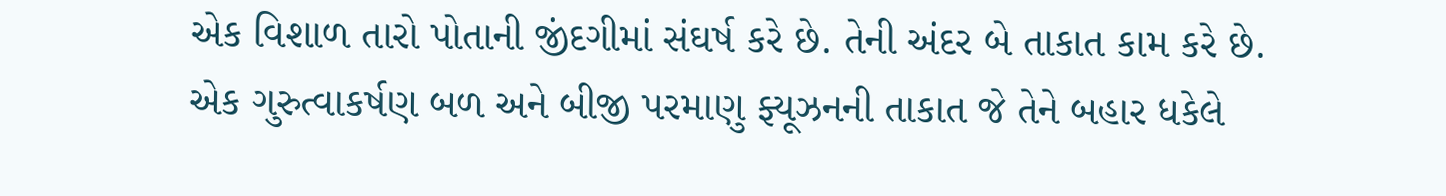એક વિશાળ તારો પોતાની જીંદગીમાં સંઘર્ષ કરે છે. તેની અંદર બે તાકાત કામ કરે છે. એક ગુરુત્વાકર્ષણ બળ અને બીજી પરમાણુ ફ્યૂઝનની તાકાત જે તેને બહાર ધકેલે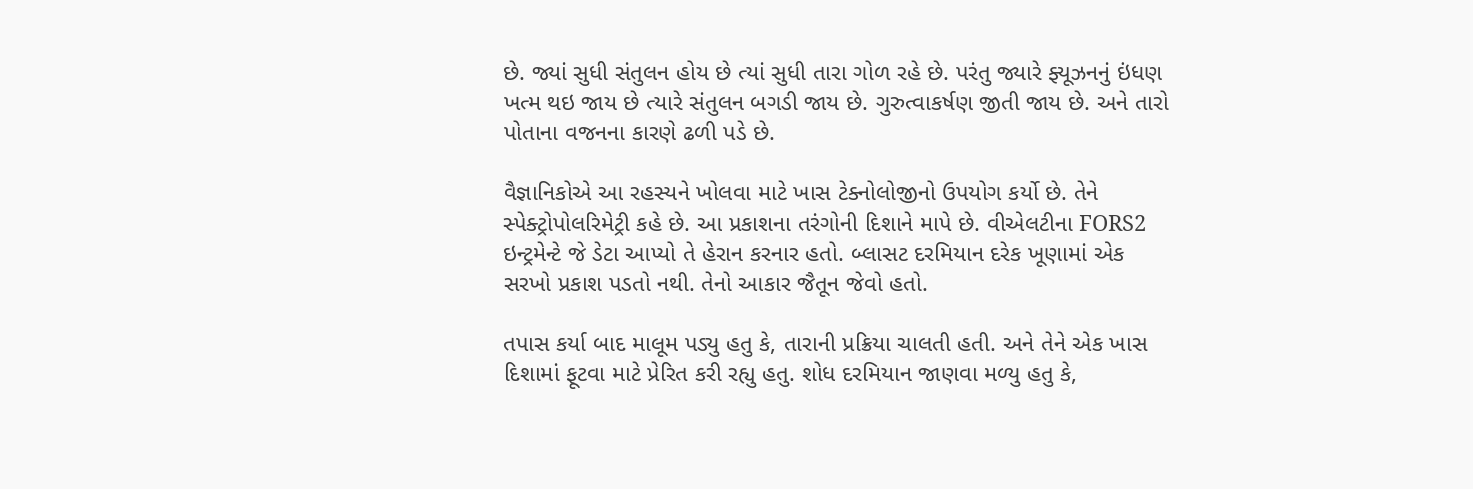છે. જ્યાં સુધી સંતુલન હોય છે ત્યાં સુધી તારા ગોળ રહે છે. પરંતુ જ્યારે ફ્યૂઝનનું ઇંધણ ખત્મ થઇ જાય છે ત્યારે સંતુલન બગડી જાય છે. ગુરુત્વાકર્ષણ જીતી જાય છે. અને તારો પોતાના વજનના કારણે ઢળી પડે છે.

વૈજ્ઞાનિકોએ આ રહસ્યને ખોલવા માટે ખાસ ટેક્નોલોજીનો ઉપયોગ કર્યો છે. તેને સ્પેક્ટ્રોપોલરિમેટ્રી કહે છે. આ પ્રકાશના તરંગોની દિશાને માપે છે. વીએલટીના FORS2 ઇન્ટ્રમેન્ટે જે ડેટા આપ્યો તે હેરાન કરનાર હતો. બ્લાસટ દરમિયાન દરેક ખૂણામાં એક સરખો પ્રકાશ પડતો નથી. તેનો આકાર જૈતૂન જેવો હતો.

તપાસ કર્યા બાદ માલૂમ પડ્યુ હતુ કે, તારાની પ્રક્રિયા ચાલતી હતી. અને તેને એક ખાસ દિશામાં ફૂટવા માટે પ્રેરિત કરી રહ્યુ હતુ. શોધ દરમિયાન જાણવા મળ્યુ હતુ કે,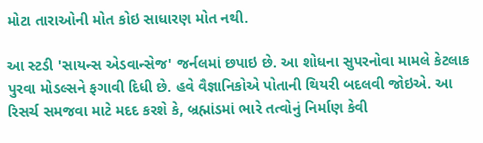મોટા તારાઓની મોત કોઇ સાધારણ મોત નથી.

આ સ્ટડી 'સાયન્સ એડવાન્સેજ' જર્નલમાં છપાઇ છે. આ શોધના સુપરનોવા મામલે કેટલાક પુરવા મોડલ્સને ફગાવી દિધી છે. હવે વૈજ્ઞાનિકોએ પોતાની થિયરી બદલવી જોઇએ. આ રિસર્ચ સમજવા માટે મદદ કરશે કે, બ્રહ્માંડમાં ભારે તત્વોનું નિર્માણ કેવી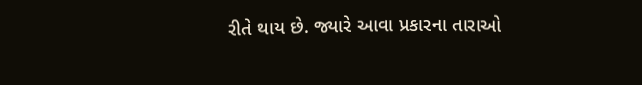રીતે થાય છે. જ્યારે આવા પ્રકારના તારાઓ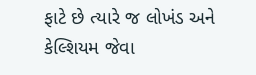ફાટે છે ત્યારે જ લોખંડ અને કેલ્શિયમ જેવા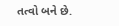તત્વો બને છે.